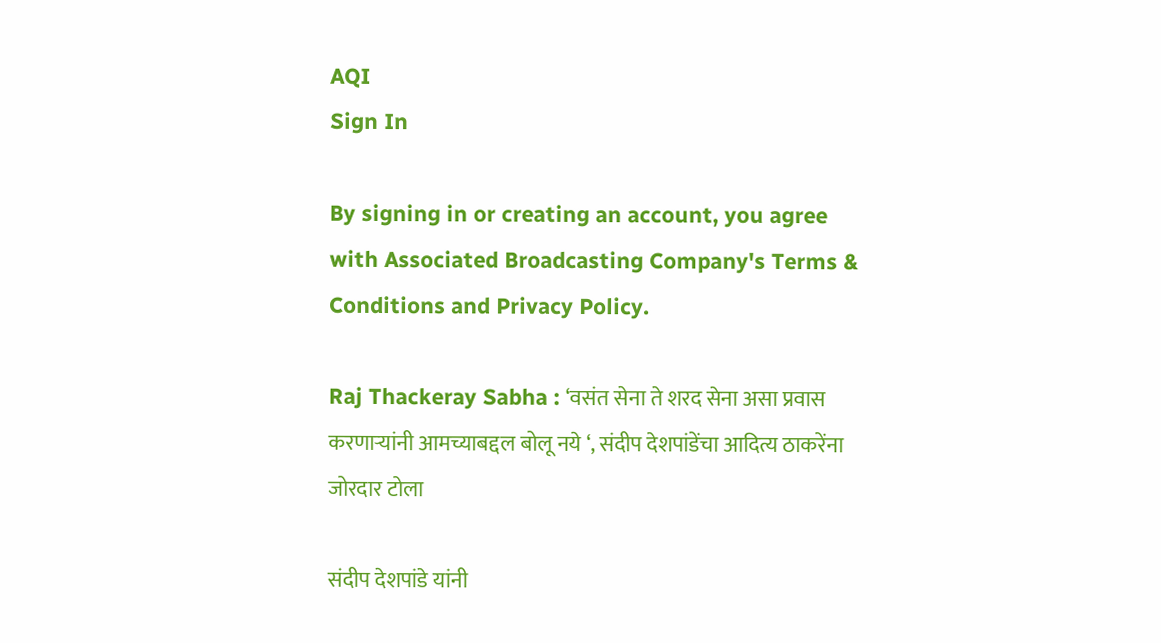AQI
Sign In

By signing in or creating an account, you agree with Associated Broadcasting Company's Terms & Conditions and Privacy Policy.

Raj Thackeray Sabha : ‘वसंत सेना ते शरद सेना असा प्रवास करणाऱ्यांनी आमच्याबद्दल बोलू नये ‘, संदीप देशपांडेंचा आदित्य ठाकरेंना जोरदार टोला

संदीप देशपांडे यांनी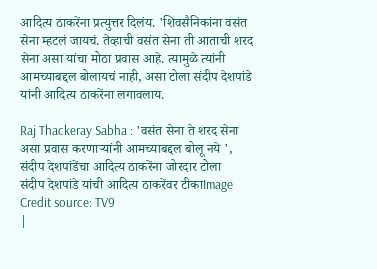आदित्य ठाकरेंना प्रत्युत्तर दिलंय. 'शिवसैनिकांना वसंत सेना म्हटलं जायचं. तेव्हाची वसंत सेना ती आताची शरद सेना असा यांचा मोठा प्रवास आहे. त्यामुळे त्यांनी आमच्याबद्दल बोलायचं नाही, असा टोला संदीप देशपांडे यांनी आदित्य ठाकरेंना लगावलाय.

Raj Thackeray Sabha : 'वसंत सेना ते शरद सेना असा प्रवास करणाऱ्यांनी आमच्याबद्दल बोलू नये ', संदीप देशपांडेंचा आदित्य ठाकरेंना जोरदार टोला
संदीप देशपांडे यांची आदित्य ठाकरेंवर टीकाImage Credit source: TV9
|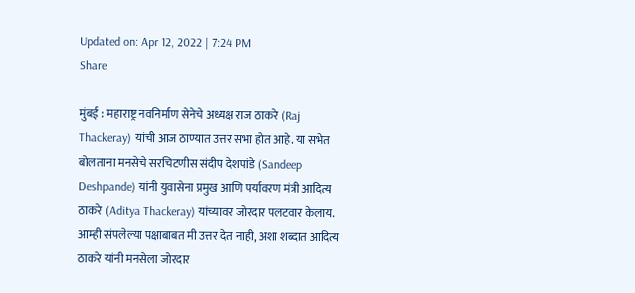Updated on: Apr 12, 2022 | 7:24 PM
Share

मुंबई : महाराष्ट्र नवनिर्माण सेनेचे अध्यक्ष राज ठाकरे (Raj Thackeray) यांची आज ठाण्यात उत्तर सभा होत आहे. या सभेत बोलताना मनसेचे सरचिटणीस संदीप देशपांडे (Sandeep Deshpande) यांनी युवासेना प्रमुख आणि पर्यावरण मंत्री आदित्य ठाकरे (Aditya Thackeray) यांच्यावर जोरदार पलटवार केलाय. आम्ही संपलेल्या पक्षाबाबत मी उत्तर देत नाही, अशा शब्दात आदित्य ठाकरे यांनी मनसेला जोरदार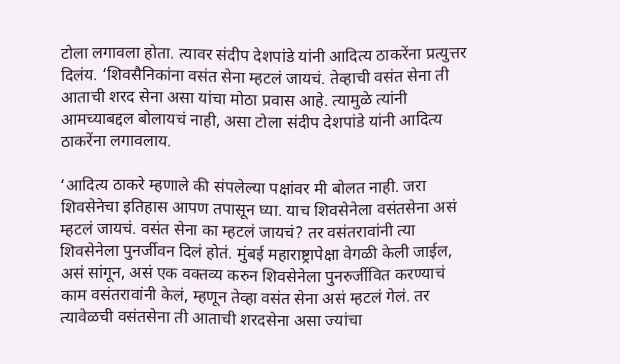टोला लगावला होता. त्यावर संदीप देशपांडे यांनी आदित्य ठाकरेंना प्रत्युत्तर दिलंय. ‘शिवसैनिकांना वसंत सेना म्हटलं जायचं. तेव्हाची वसंत सेना ती आताची शरद सेना असा यांचा मोठा प्रवास आहे. त्यामुळे त्यांनी आमच्याबद्दल बोलायचं नाही, असा टोला संदीप देशपांडे यांनी आदित्य ठाकरेंना लगावलाय.

‘आदित्य ठाकरे म्हणाले की संपलेल्या पक्षांवर मी बोलत नाही. जरा शिवसेनेचा इतिहास आपण तपासून घ्या. याच शिवसेनेला वसंतसेना असं म्हटलं जायचं. वसंत सेना का म्हटलं जायचं? तर वसंतरावांनी त्या शिवसेनेला पुनर्जीवन दिलं होतं. मुंबई महाराष्ट्रापेक्षा वेगळी केली जाईल, असं सांगून, असं एक वक्तव्य करुन शिवसेनेला पुनरुर्जीवित करण्याचं काम वसंतरावांनी केलं, म्हणून तेव्हा वसंत सेना असं म्हटलं गेलं. तर त्यावेळची वसंतसेना ती आताची शरदसेना असा ज्यांचा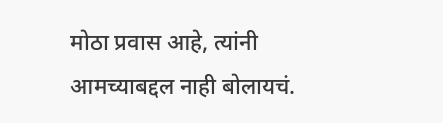मोठा प्रवास आहे, त्यांनी आमच्याबद्दल नाही बोलायचं.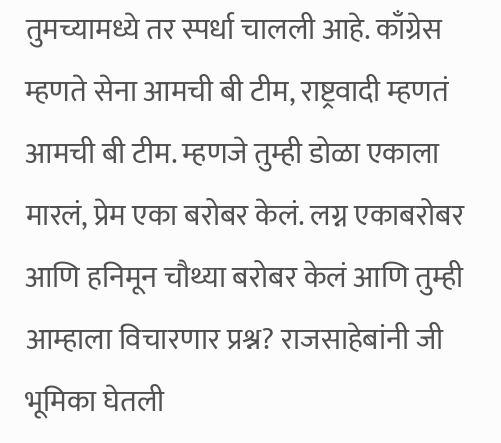तुमच्यामध्ये तर स्पर्धा चालली आहे. काँग्रेस म्हणते सेना आमची बी टीम, राष्ट्रवादी म्हणतं आमची बी टीम. म्हणजे तुम्ही डोळा एकाला मारलं, प्रेम एका बरोबर केलं. लग्न एकाबरोबर आणि हनिमून चौथ्या बरोबर केलं आणि तुम्ही आम्हाला विचारणार प्रश्न? राजसाहेबांनी जी भूमिका घेतली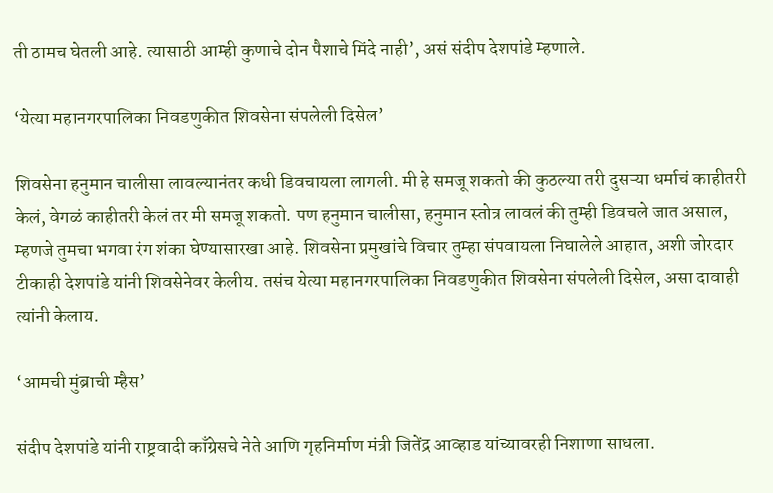ती ठामच घेतली आहे. त्यासाठी आम्ही कुणाचे दोन पैशाचे मिंदे नाही’, असं संदीप देशपांडे म्हणाले.

‘येत्या महानगरपालिका निवडणुकीत शिवसेना संपलेली दिसेल’

शिवसेना हनुमान चालीसा लावल्यानंतर कधी डिवचायला लागली. मी हे समजू शकतो की कुठल्या तरी दुसऱ्या धर्माचं काहीतरी केलं, वेगळं काहीतरी केलं तर मी समजू शकतो. पण हनुमान चालीसा, हनुमान स्तोत्र लावलं की तुम्ही डिवचले जात असाल, म्हणजे तुमचा भगवा रंग शंका घेण्यासारखा आहे. शिवसेना प्रमुखांचे विचार तुम्हा संपवायला निघालेले आहात, अशी जोरदार टीकाही देशपांडे यांनी शिवसेनेवर केलीय. तसंच येत्या महानगरपालिका निवडणुकीत शिवसेना संपलेली दिसेल, असा दावाही त्यांनी केलाय.

‘आमची मुंब्राची म्हैस’

संदीप देशपांडे यांनी राष्ट्रवादी काँग्रेसचे नेते आणि गृहनिर्माण मंत्री जितेंद्र आव्हाड यांच्यावरही निशाणा साधला.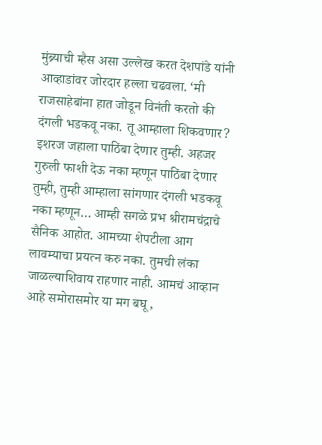मुंब्र्याची म्हैस असा उल्लेख करत देशपांडे यांनी आव्हाडांवर जोरदार हल्ला चढवला. ‘मी राजसाहेबांना हात जोडून विनंती करतो की दंगली भडकवू नका. तू आम्हाला शिकवणार? इशरज जहाला पाठिंबा देणार तुम्ही. अहजर गुरुली फाशी देऊ नका म्हणून पाठिंबा देणार तुम्ही, तुम्ही आम्हाला सांगणार दंगली भडकवू नका म्हणून… आम्ही सगळे प्रभ श्रीरामचंद्राचे सैनिक आहोत. आमच्या शेपटीला आग लावम्याचा प्रयत्न करु नका. तुमची लंका जाळल्याशिवाय राहणार नाही. आमचं आव्हान आहे समोरासमोर या मग बघू,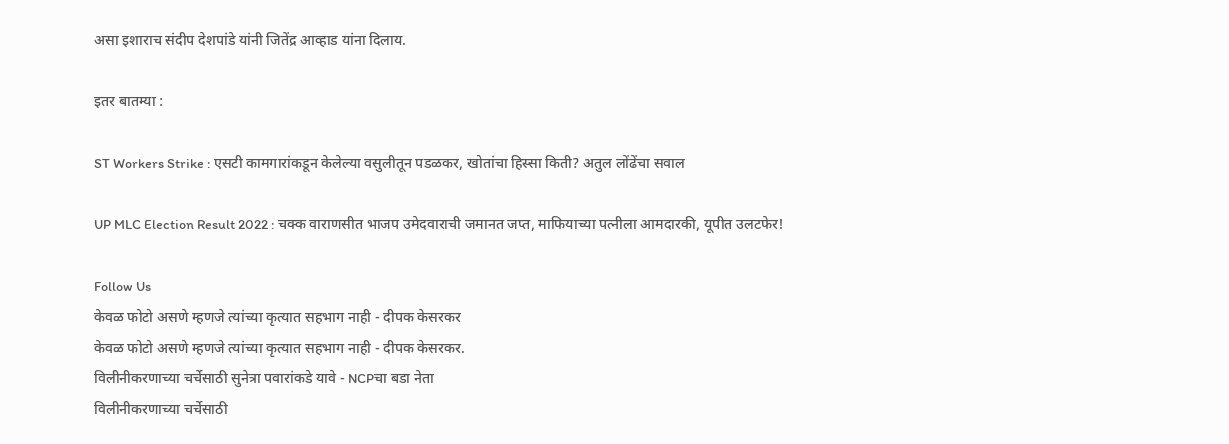असा इशाराच संदीप देशपांडे यांनी जितेंद्र आव्हाड यांना दिलाय.

इतर बातम्या :

ST Workers Strike : एसटी कामगारांकडून केलेल्या वसुलीतून पडळकर, खोतांचा हिस्सा किती? अतुल लोंढेंचा सवाल

UP MLC Election Result 2022 : चक्क वाराणसीत भाजप उमेदवाराची जमानत जप्त, माफियाच्या पत्नीला आमदारकी, यूपीत उलटफेर!

Follow Us
केवळ फोटो असणे म्हणजे त्यांच्या कृत्यात सहभाग नाही - दीपक केसरकर
केवळ फोटो असणे म्हणजे त्यांच्या कृत्यात सहभाग नाही - दीपक केसरकर.
विलीनीकरणाच्या चर्चेसाठी सुनेत्रा पवारांकडे यावे - NCPचा बडा नेता
विलीनीकरणाच्या चर्चेसाठी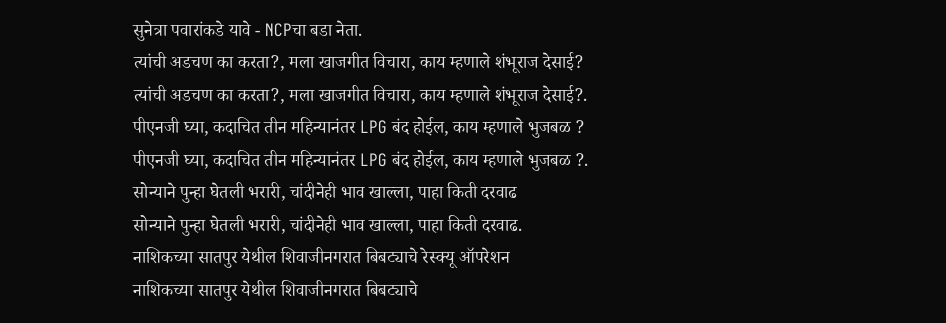सुनेत्रा पवारांकडे यावे - NCPचा बडा नेता.
त्यांची अडचण का करता?, मला खाजगीत विचारा, काय म्हणाले शंभूराज देसाई?
त्यांची अडचण का करता?, मला खाजगीत विचारा, काय म्हणाले शंभूराज देसाई?.
पीएनजी घ्या, कदाचित तीन महिन्यानंतर LPG बंद होईल, काय म्हणाले भुजबळ ?
पीएनजी घ्या, कदाचित तीन महिन्यानंतर LPG बंद होईल, काय म्हणाले भुजबळ ?.
सोन्याने पुन्हा घेतली भरारी, चांदीनेही भाव खाल्ला, पाहा किती दरवाढ
सोन्याने पुन्हा घेतली भरारी, चांदीनेही भाव खाल्ला, पाहा किती दरवाढ.
नाशिकच्या सातपुर येथील शिवाजीनगरात बिबट्याचे रेस्क्यू ऑपरेशन
नाशिकच्या सातपुर येथील शिवाजीनगरात बिबट्याचे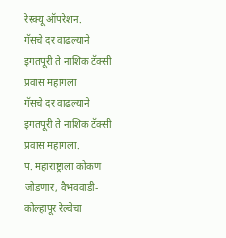रेस्क्यू ऑपरेशन.
गॅसचे दर वाढल्याने इगतपूरी ते नाशिक टॅक्सी प्रवास महागला
गॅसचे दर वाढल्याने इगतपूरी ते नाशिक टॅक्सी प्रवास महागला.
प. महाराष्ट्राला कोकण जोडणार, वैभववाडी-कोल्हापूर रेल्वेचा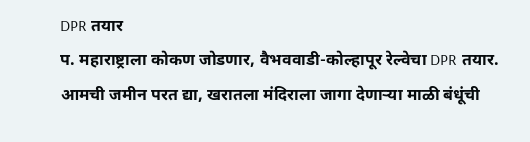DPR तयार
प. महाराष्ट्राला कोकण जोडणार, वैभववाडी-कोल्हापूर रेल्वेचा DPR तयार.
आमची जमीन परत द्या, खरातला मंदिराला जागा देणाऱ्या माळी बंधूंची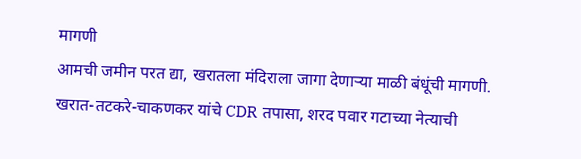मागणी
आमची जमीन परत द्या, खरातला मंदिराला जागा देणाऱ्या माळी बंधूंची मागणी.
खरात-तटकरे-चाकणकर यांचे CDR तपासा, शरद पवार गटाच्या नेत्याची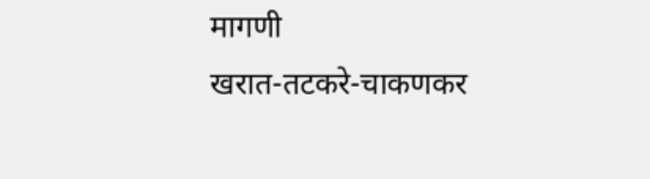मागणी
खरात-तटकरे-चाकणकर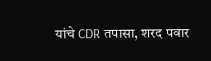यांचे CDR तपासा, शरद पवार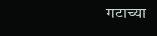गटाच्या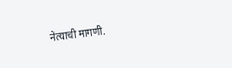नेत्याची मागणी.